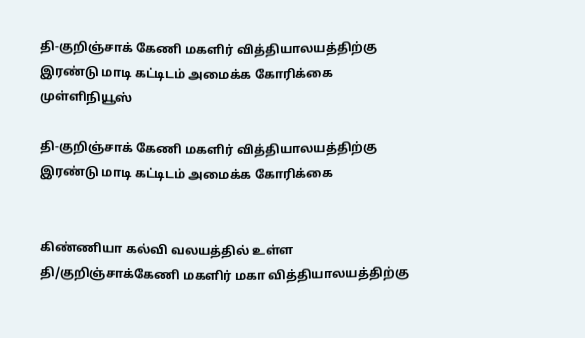தி-குறிஞ்சாக் கேணி மகளிர் வித்தியாலயத்திற்கு இரண்டு மாடி கட்டிடம் அமைக்க கோரிக்கை முள்ளிநியூஸ்

தி-குறிஞ்சாக் கேணி மகளிர் வித்தியாலயத்திற்கு இரண்டு மாடி கட்டிடம் அமைக்க கோரிக்கை


கிண்ணியா கல்வி வலயத்தில் உள்ள தி/குறிஞ்சாக்கேணி மகளிர் மகா வித்தியாலயத்திற்கு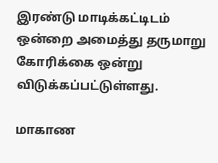இரண்டு மாடிக்கட்டிடம் ஒன்றை அமைத்து தருமாறு கோரிக்கை ஒன்று விடுக்கப்பட்டுள்ளது.

மாகாண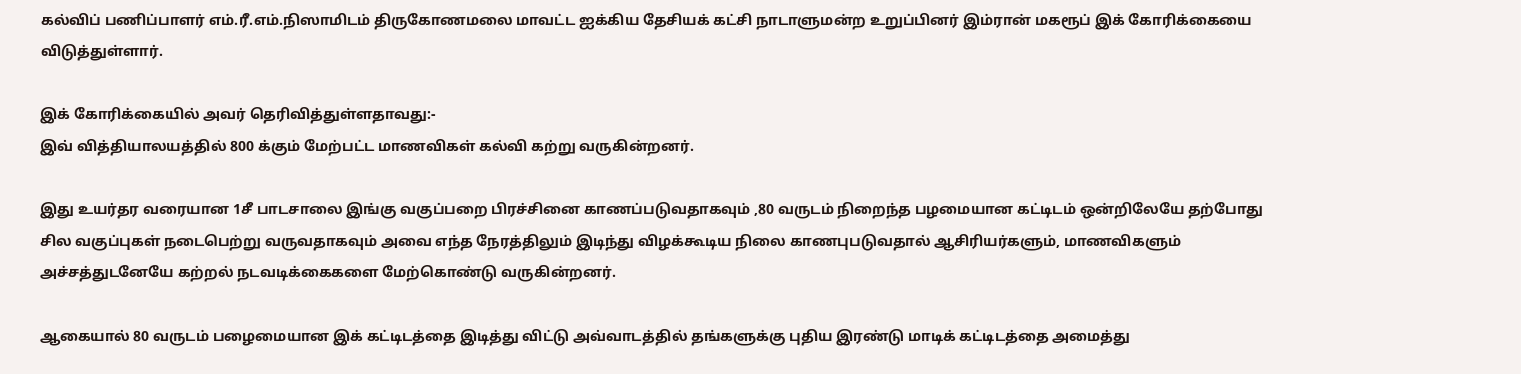கல்விப் பணிப்பாளர் எம்.ரீ.எம்.நிஸாமிடம் திருகோணமலை மாவட்ட ஐக்கிய தேசியக் கட்சி நாடாளுமன்ற உறுப்பினர் இம்ரான் மகரூப் இக் கோரிக்கையை விடுத்துள்ளார்.

இக் கோரிக்கையில் அவர் தெரிவித்துள்ளதாவது:-
இவ் வித்தியாலயத்தில் 800 க்கும் மேற்பட்ட மாணவிகள் கல்வி கற்று வருகின்றனர்.

இது உயர்தர வரையான 1சீ பாடசாலை இங்கு வகுப்பறை பிரச்சினை காணப்படுவதாகவும் ,80 வருடம் நிறைந்த பழமையான கட்டிடம் ஒன்றிலேயே தற்போது சில வகுப்புகள் நடைபெற்று வருவதாகவும் அவை எந்த நேரத்திலும் இடிந்து விழக்கூடிய நிலை காணபுபடுவதால் ஆசிரியர்களும், மாணவிகளும் அச்சத்துடனேயே கற்றல் நடவடிக்கைகளை மேற்கொண்டு வருகின்றனர்.

ஆகையால் 80 வருடம் பழைமையான இக் கட்டிடத்தை இடித்து விட்டு அவ்வாடத்தில் தங்களுக்கு புதிய இரண்டு மாடிக் கட்டிடத்தை அமைத்து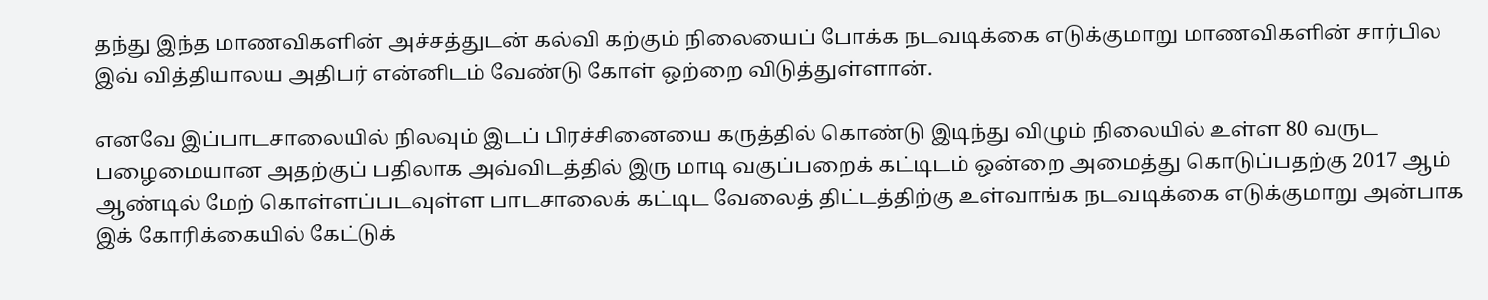தந்து இந்த மாணவிகளின் அச்சத்துடன் கல்வி கற்கும் நிலையைப் போக்க நடவடிக்கை எடுக்குமாறு மாணவிகளின் சார்பில இவ் வித்தியாலய அதிபர் என்னிடம் வேண்டு கோள் ஒற்றை விடுத்துள்ளான்.

எனவே இப்பாடசாலையில் நிலவும் இடப் பிரச்சினையை கருத்தில் கொண்டு இடிந்து விழும் நிலையில் உள்ள 80 வருட பழைமையான அதற்குப் பதிலாக அவ்விடத்தில் இரு மாடி வகுப்பறைக் கட்டிடம் ஒன்றை அமைத்து கொடுப்பதற்கு 2017 ஆம் ஆண்டில் மேற் கொள்ளப்படவுள்ள பாடசாலைக் கட்டிட வேலைத் திட்டத்திற்கு உள்வாங்க நடவடிக்கை எடுக்குமாறு அன்பாக
இக் கோரிக்கையில் கேட்டுக்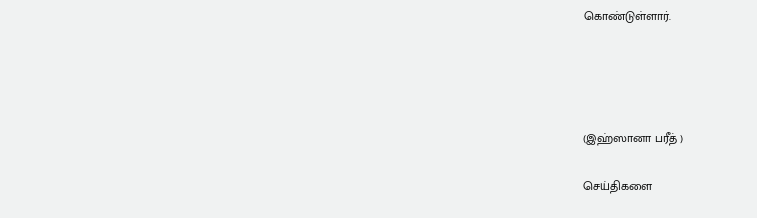கொண்டுள்ளார்.




(இஹ்ஸானா பரீத் )

செய்திகளை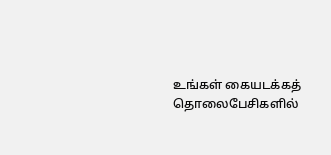உங்கள் கையடக்கத் தொலைபேசிகளில்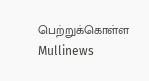பெற்றுக்கொள்ள Mullinews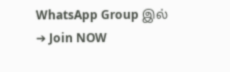WhatsApp Group இல் ➔ Join NOW